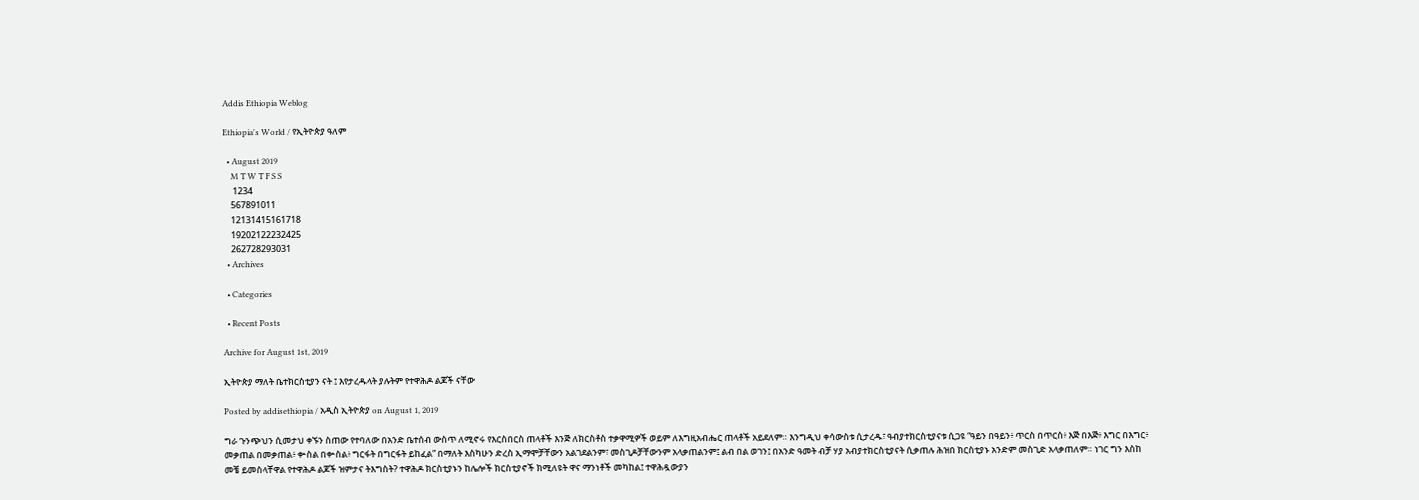Addis Ethiopia Weblog

Ethiopia's World / የኢትዮጵያ ዓለም

  • August 2019
    M T W T F S S
     1234
    567891011
    12131415161718
    19202122232425
    262728293031
  • Archives

  • Categories

  • Recent Posts

Archive for August 1st, 2019

ኢትዮጵያ ማለት ቤተክርስቲያን ናት ፤ እየታረዱላት ያሉትም የተዋሕዶ ልጆች ናቸው

Posted by addisethiopia / አዲስ ኢትዮጵያ on August 1, 2019

ግራ ጉንጭህን ሲመታህ ቀኙን ስጠው የተባለው በአንድ ቤተሰብ ውስጥ ለሚኖሩ የእርስበርስ ጠላቶች እንጅ ለክርስቶስ ተቃዋሚዎች ወይም ለእግዚአብሔር ጠላቶች አይደለም። እንግዲህ ቀሳውስቱ ሲታረዱ፣ ዓብያተክርስቲያናቱ ሲጋዩ “ዓይን በዓይን፥ ጥርስ በጥርስ፥ እጅ በእጅ፥ እግር በእግር፥ መቃጠል በመቃጠል፥ ቍስል በቍስል፥ ግርፋት በግርፋት ይከፈል” በማለት እስካሁን ድረስ ኢማሞቻቸውን አልገደልንም፣ መስጊዶቻቸውንም አላቃጠልንም፤ ልብ በል ወገን፤ በአንድ ዓመት ብቻ ሃያ አብያተክርስቲያናት ሲቃጠሉ ሕዝበ ክርስቲያኑ አንድም መስጊድ አላቃጠለም። ነገር ግን እስከ መቼ ይመስላቸዋል የተዋሕዶ ልጆች ዝምታና ትእግስት? ተዋሕዶ ክርስቲያኑን ከሌሎች ክርስቲያኖች ክሚለዩት ዋና ማንነቶች መካከል፤ ተዋሕዷውያን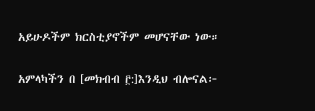አይሁዶችም ክርስቲያኖችም መሆናቸው ነው።

አምላካችን በ [መክብብ ፫:]እንዲህ ብሎናል፦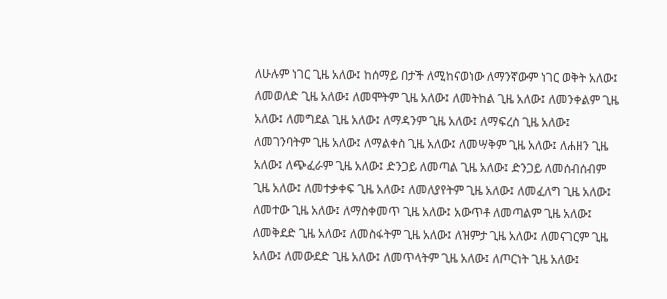ለሁሉም ነገር ጊዜ አለው፤ ከሰማይ በታች ለሚከናወነው ለማንኛውም ነገር ወቅት አለው፤ ለመወለድ ጊዜ አለው፤ ለመሞትም ጊዜ አለው፤ ለመትከል ጊዜ አለው፤ ለመንቀልም ጊዜ አለው፤ ለመግደል ጊዜ አለው፤ ለማዳንም ጊዜ አለው፤ ለማፍረስ ጊዜ አለው፤ ለመገንባትም ጊዜ አለው፤ ለማልቀስ ጊዜ አለው፤ ለመሣቅም ጊዜ አለው፤ ለሐዘን ጊዜ አለው፤ ለጭፈራም ጊዜ አለው፤ ድንጋይ ለመጣል ጊዜ አለው፤ ድንጋይ ለመሰብሰብም ጊዜ አለው፤ ለመተቃቀፍ ጊዜ አለው፤ ለመለያየትም ጊዜ አለው፤ ለመፈለግ ጊዜ አለው፤ ለመተው ጊዜ አለው፤ ለማስቀመጥ ጊዜ አለው፤ አውጥቶ ለመጣልም ጊዜ አለው፤ ለመቅደድ ጊዜ አለው፤ ለመስፋትም ጊዜ አለው፤ ለዝምታ ጊዜ አለው፤ ለመናገርም ጊዜ አለው፤ ለመውደድ ጊዜ አለው፤ ለመጥላትም ጊዜ አለው፤ ለጦርነት ጊዜ አለው፤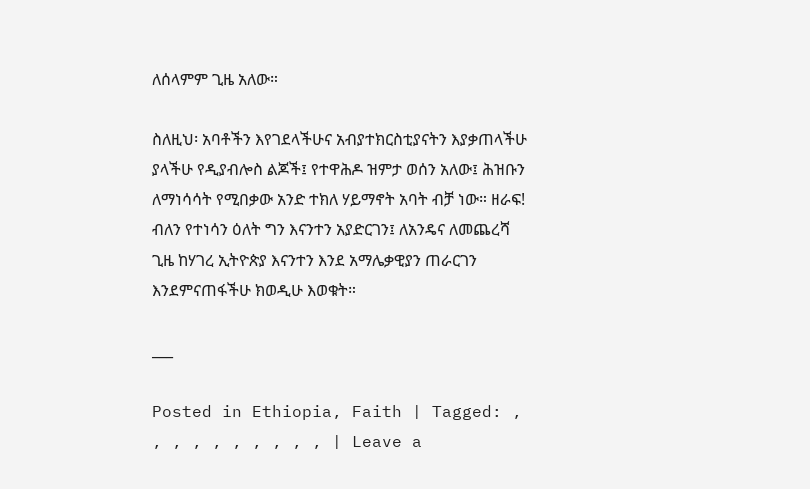ለሰላምም ጊዜ አለው።

ስለዚህ፡ አባቶችን እየገደላችሁና አብያተክርስቲያናትን እያቃጠላችሁ ያላችሁ የዲያብሎስ ልጆች፤ የተዋሕዶ ዝምታ ወሰን አለው፤ ሕዝቡን ለማነሳሳት የሚበቃው አንድ ተክለ ሃይማኖት አባት ብቻ ነው። ዘራፍ! ብለን የተነሳን ዕለት ግን እናንተን አያድርገን፤ ለአንዴና ለመጨረሻ ጊዜ ከሃገረ ኢትዮጵያ እናንተን እንደ አማሌቃዊያን ጠራርገን እንደምናጠፋችሁ ክወዲሁ እወቁት።

___

Posted in Ethiopia, Faith | Tagged: , , , , , , , , , , | Leave a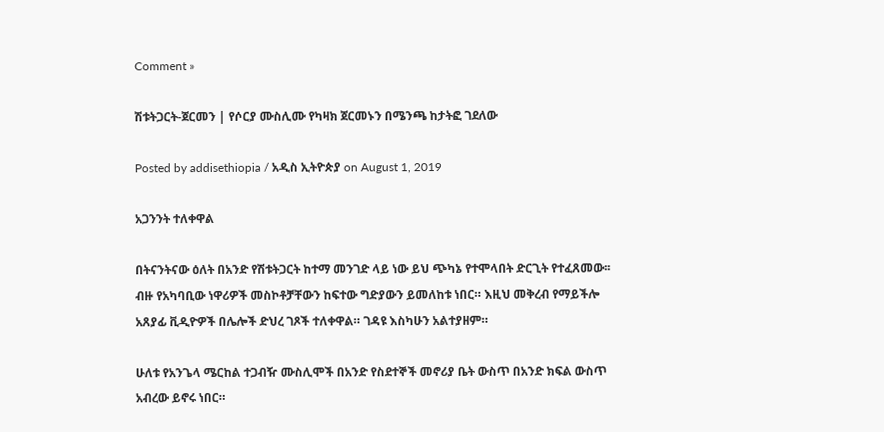Comment »

ሽቱትጋርት-ጀርመን | የሶርያ ሙስሊሙ የካዛክ ጀርመኑን በሜንጫ ከታትፎ ገደለው

Posted by addisethiopia / አዲስ ኢትዮጵያ on August 1, 2019

አጋንንት ተለቀዋል

በትናንትናው ዕለት በአንድ የሽቱትጋርት ከተማ መንገድ ላይ ነው ይህ ጭካኔ የተሞላበት ድርጊት የተፈጸመው፡፡ ብዙ የአካባቢው ነዋሪዎች መስኮቶቻቸውን ከፍተው ግድያውን ይመለከቱ ነበር። እዚህ መቅረብ የማይችሎ አጸያፊ ቪዲዮዎች በሌሎች ድህረ ገጾች ተለቀዋል። ገዳዩ እስካሁን አልተያዘም።

ሁለቱ የአንጌላ ሜርከል ተጋብዥ ሙስሊሞች በአንድ የስደተኞች መኖሪያ ቤት ውስጥ በአንድ ክፍል ውስጥ አብረው ይኖሩ ነበር።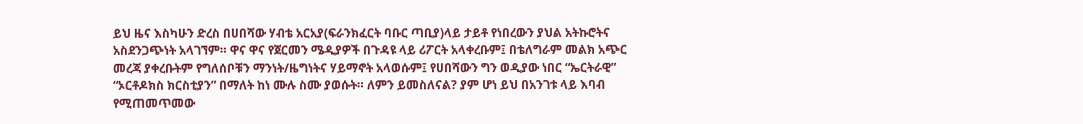ይህ ዜና እስካሁን ድረስ በሀበሻው ሃብቴ አርአያ(ፍራንክፈርት ባቡር ጣቢያ)ላይ ታይቶ የነበረውን ያህል አትኩሮትና አስደንጋጭነት አላገኘም። ዋና ዋና የጀርመን ሜዲያዎች በጉዳዩ ላይ ሪፖርት አላቀረቡም፤ በቴለግራም መልክ አጭር መረጃ ያቀረቡትም የግለሰቦቹን ማንነት/ዜግነትና ሃይማኖት አላወሱም፤ የሀበሻውን ግን ወዲያው ነበር “ኤርትራዊ” “ኦርቶዶክስ ክርስቲያን” በማለት ከነ ሙሉ ስሙ ያወሱት። ለምን ይመስለናል? ያም ሆነ ይህ በአንገቱ ላይ እባብ የሚጠመጥመው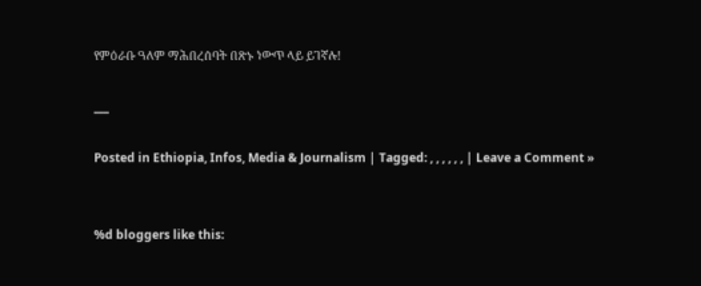የምዕራቡ ዓለም ማሕበረሰባት በጽኑ ነውጥ ላይ ይገኛሉ!

___

Posted in Ethiopia, Infos, Media & Journalism | Tagged: , , , , , , | Leave a Comment »


%d bloggers like this: